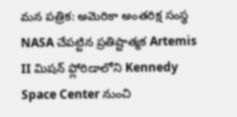మన పత్రిక: అమెరికా అంతరిక్ష సంస్థ NASA చేపట్టిన ప్రతిష్టాత్మక Artemis II మిషన్ ఫ్లోరిడాలోని Kennedy Space Center నుంచి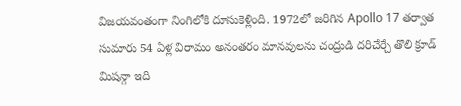విజయవంతంగా నింగిలోకి దూసుకెళ్లింది. 1972లో జరిగిన Apollo 17 తర్వాత సుమారు 54 ఏళ్ల విరామం అనంతరం మానవులను చంద్రుడి దరిచేర్చే తొలి క్రూడ్ మిషన్గా ఇది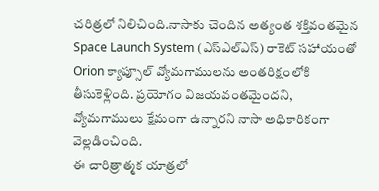చరిత్రలో నిలిచింది.నాసాకు చెందిన అత్యంత శక్తివంతమైన Space Launch System (ఎస్ఎల్ఎస్) రాకెట్ సహాయంతో Orion క్యాప్సూల్ వ్యోమగాములను అంతరిక్షంలోకి తీసుకెళ్లింది. ప్రయోగం విజయవంతమైందని, వ్యోమగాములు క్షేమంగా ఉన్నారని నాసా అధికారికంగా వెల్లడించింది.
ఈ చారిత్రాత్మక యాత్రలో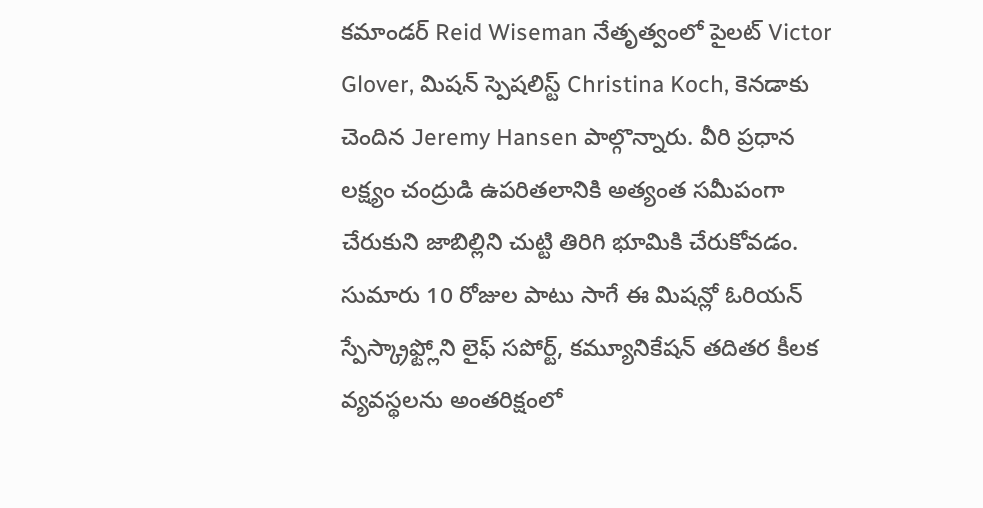కమాండర్ Reid Wiseman నేతృత్వంలో పైలట్ Victor Glover, మిషన్ స్పెషలిస్ట్ Christina Koch, కెనడాకు చెందిన Jeremy Hansen పాల్గొన్నారు. వీరి ప్రధాన లక్ష్యం చంద్రుడి ఉపరితలానికి అత్యంత సమీపంగా చేరుకుని జాబిల్లిని చుట్టి తిరిగి భూమికి చేరుకోవడం. సుమారు 10 రోజుల పాటు సాగే ఈ మిషన్లో ఓరియన్ స్పేస్క్రాఫ్ట్లోని లైఫ్ సపోర్ట్, కమ్యూనికేషన్ తదితర కీలక వ్యవస్థలను అంతరిక్షంలో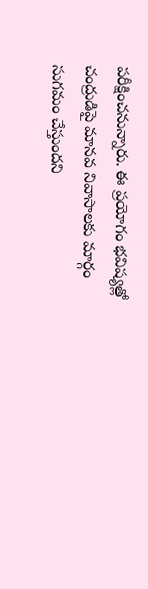పరీక్షించనున్నారు. ఈ ప్రయోగం భవిష్యత్లో చంద్రుడిపై మానవ నివాసాలకు మార్గం సుగమం చేస్తుందని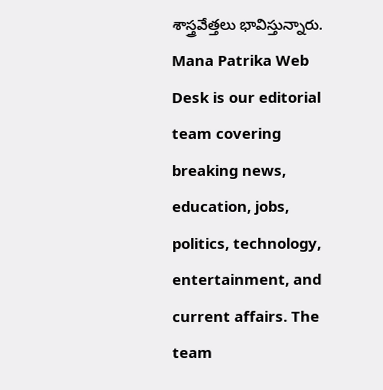శాస్త్రవేత్తలు భావిస్తున్నారు.
Mana Patrika Web Desk is our editorial team covering breaking news, education, jobs, politics, technology, entertainment, and current affairs. The team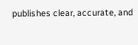publishes clear, accurate, and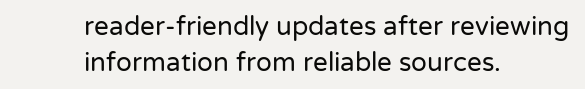reader-friendly updates after reviewing information from reliable sources.